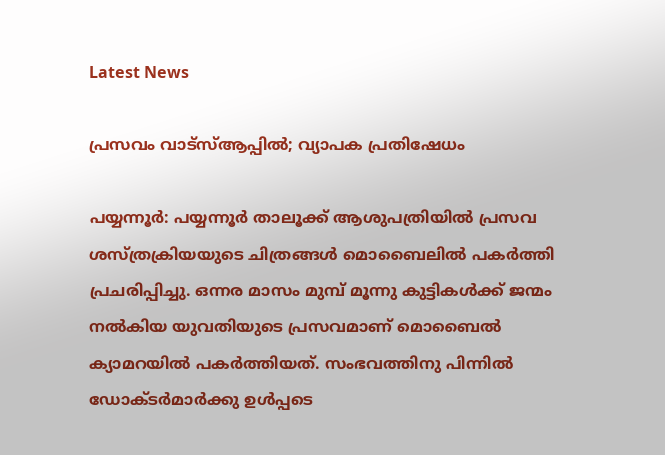Latest News

പ്രസവം വാട്‌സ്ആപ്പില്‍; വ്യാപക പ്രതിഷേധം

പയ്യന്നൂര്‍: പയ്യന്നൂര്‍ താലൂക്ക് ആശുപത്രിയില്‍ പ്രസവ ശസ്ത്രക്രിയയുടെ ചിത്രങ്ങള്‍ മൊബൈലില്‍ പകര്‍ത്തി പ്രചരിപ്പിച്ചു. ഒന്നര മാസം മുമ്പ് മൂന്നു കുട്ടികള്‍ക്ക് ജന്മം നല്‍കിയ യുവതിയുടെ പ്രസവമാണ് മൊബൈല്‍ ക്യാമറയില്‍ പകര്‍ത്തിയത്. സംഭവത്തിനു പിന്നില്‍ ഡോക്ടര്‍മാര്‍ക്കു ഉള്‍പ്പടെ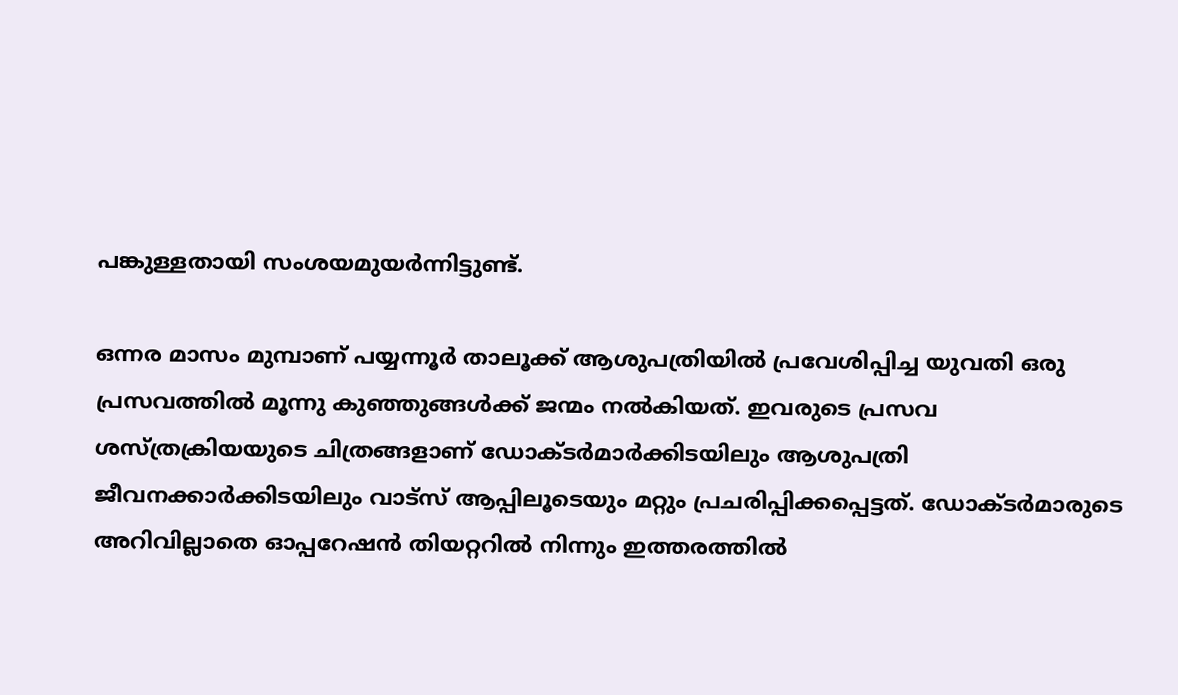പങ്കുള്ളതായി സംശയമുയര്‍ന്നിട്ടുണ്ട്.

ഒന്നര മാസം മുമ്പാണ് പയ്യന്നൂര്‍ താലൂക്ക് ആശുപത്രിയില്‍ പ്രവേശിപ്പിച്ച യുവതി ഒരു പ്രസവത്തില്‍ മൂന്നു കുഞ്ഞുങ്ങള്‍ക്ക് ജന്മം നല്‍കിയത്. ഇവരുടെ പ്രസവ ശസ്ത്രക്രിയയുടെ ചിത്രങ്ങളാണ് ഡോക്ടര്‍മാര്‍ക്കിടയിലും ആശുപത്രി ജീവനക്കാര്‍ക്കിടയിലും വാട്‌സ് ആപ്പിലൂടെയും മറ്റും പ്രചരിപ്പിക്കപ്പെട്ടത്. ഡോക്ടര്‍മാരുടെ അറിവില്ലാതെ ഓപ്പറേഷന്‍ തിയറ്ററില്‍ നിന്നും ഇത്തരത്തില്‍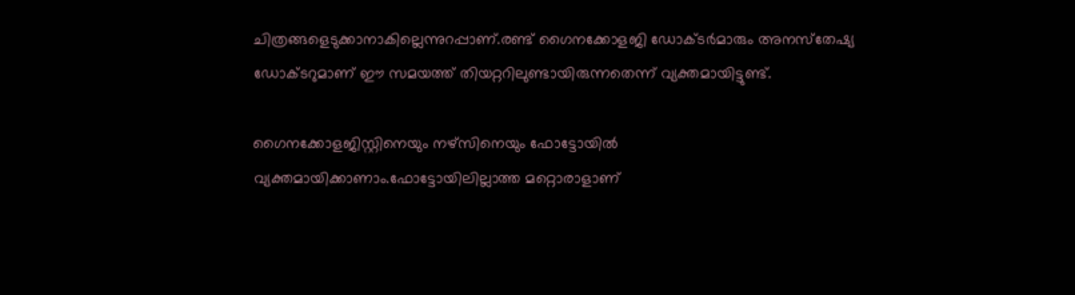ചിത്രങ്ങളെടുക്കാനാകില്ലെന്നുറപ്പാണ്.രണ്ട് ഗൈനക്കോളജി ഡോക്ടര്‍മാരും അനസ്‌തേഷ്യ ഡോക്ടറുമാണ് ഈ സമയത്ത് തിയറ്ററിലുണ്ടായിരുന്നതെന്ന് വ്യക്തമായിട്ടുണ്ട്.

ഗൈനക്കോളജിസ്റ്റിനെയും നഴ്‌സിനെയും ഫോട്ടോയില്‍ വ്യക്തമായിക്കാണാം.ഫോട്ടോയിലില്ലാത്ത മറ്റൊരാളാണ്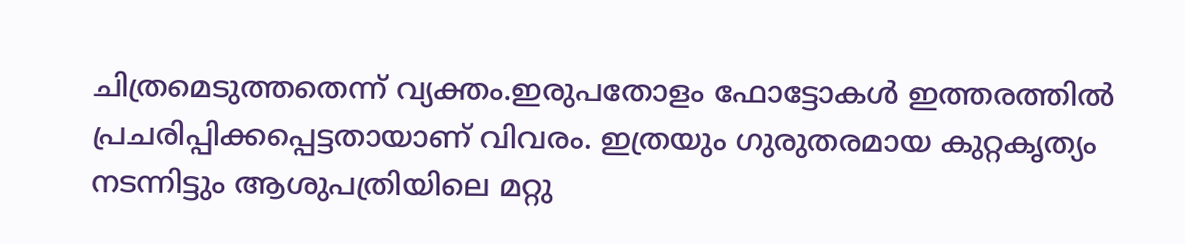ചിത്രമെടുത്തതെന്ന് വ്യക്തം.ഇരുപതോളം ഫോട്ടോകള്‍ ഇത്തരത്തില്‍ പ്രചരിപ്പിക്കപ്പെട്ടതായാണ് വിവരം. ഇത്രയും ഗുരുതരമായ കുറ്റകൃത്യം നടന്നിട്ടും ആശുപത്രിയിലെ മറ്റു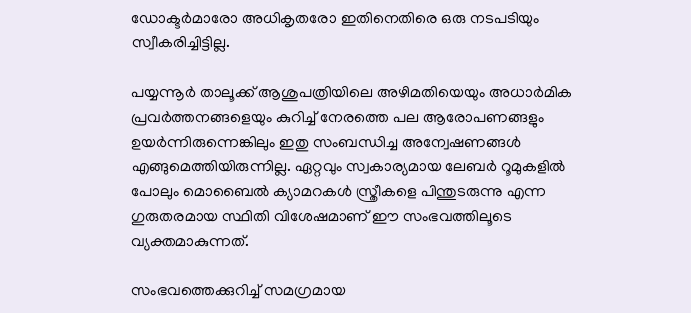ഡോക്ടര്‍മാരോ അധികൃതരോ ഇതിനെതിരെ ഒരു നടപടിയും സ്വീകരിച്ചിട്ടില്ല.

പയ്യന്നൂര്‍ താലൂക്ക് ആശുപത്രിയിലെ അഴിമതിയെയും അധാര്‍മിക പ്രവര്‍ത്തനങ്ങളെയും കുറിച്ച് നേരത്തെ പല ആരോപണങ്ങളും ഉയര്‍ന്നിരുന്നെങ്കിലും ഇതു സംബന്ധിച്ച അന്വേഷണങ്ങള്‍ എങ്ങുമെത്തിയിരുന്നില്ല. ഏറ്റവും സ്വകാര്യമായ ലേബര്‍ റൂമുകളില്‍ പോലും മൊബൈല്‍ ക്യാമറകള്‍ സ്ത്രീകളെ പിന്തുടരുന്നു എന്ന ഗുരുതരമായ സ്ഥിതി വിശേഷമാണ് ഈ സംഭവത്തിലൂടെ വ്യക്തമാകുന്നത്.

സംഭവത്തെക്കുറിച്ച് സമഗ്രമായ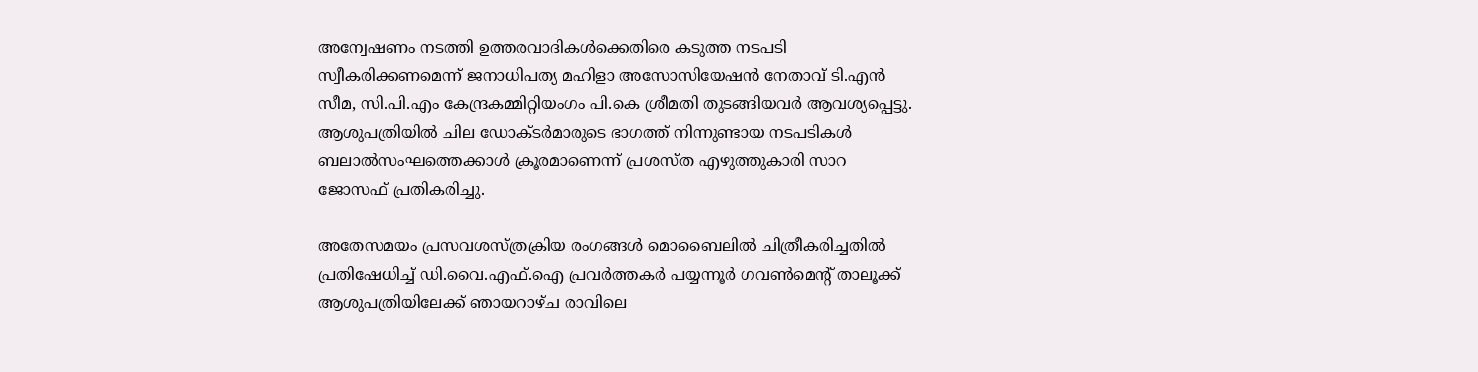അന്വേഷണം നടത്തി ഉത്തരവാദികള്‍ക്കെതിരെ കടുത്ത നടപടി സ്വീകരിക്കണമെന്ന് ജനാധിപത്യ മഹിളാ അസോസിയേഷന്‍ നേതാവ് ടി.എന്‍ സീമ, സി.പി.എം കേന്ദ്രകമ്മിറ്റിയംഗം പി.കെ ശ്രീമതി തുടങ്ങിയവര്‍ ആവശ്യപ്പെട്ടു. ആശുപത്രിയില്‍ ചില ഡോക്ടര്‍മാരുടെ ഭാഗത്ത് നിന്നുണ്ടായ നടപടികള്‍ ബലാല്‍സംഘത്തെക്കാള്‍ ക്രൂരമാണെന്ന് പ്രശസ്ത എഴുത്തുകാരി സാറ ജോസഫ് പ്രതികരിച്ചു.

അതേസമയം പ്രസവശസ്ത്രക്രിയ രംഗങ്ങള്‍ മൊബൈലില്‍ ചിത്രീകരിച്ചതില്‍ പ്രതിഷേധിച്ച് ഡി.വൈ.എഫ്.ഐ പ്രവര്‍ത്തകര്‍ പയ്യന്നൂര്‍ ഗവണ്‍മെന്റ് താലൂക്ക് ആശുപത്രിയിലേക്ക് ഞായറാഴ്ച രാവിലെ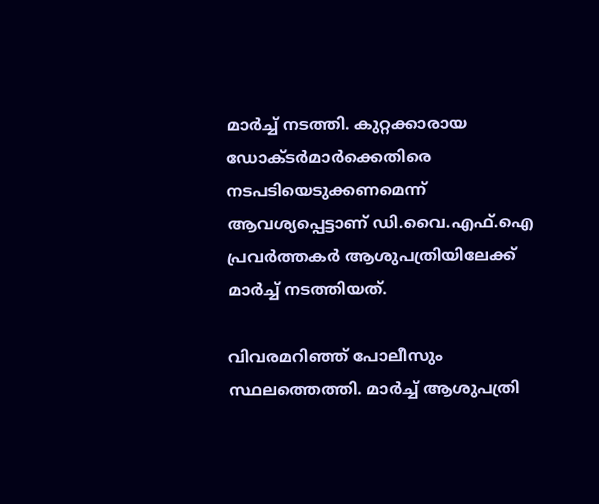മാര്‍ച്ച് നടത്തി. കുറ്റക്കാരായ ഡോക്ടര്‍മാര്‍ക്കെതിരെ നടപടിയെടുക്കണമെന്ന് ആവശ്യപ്പെട്ടാണ് ഡി.വൈ.എഫ്.ഐ പ്രവര്‍ത്തകര്‍ ആശുപത്രിയിലേക്ക് മാര്‍ച്ച് നടത്തിയത്.

വിവരമറിഞ്ഞ് പോലീസും സ്ഥലത്തെത്തി. മാര്‍ച്ച് ആശുപത്രി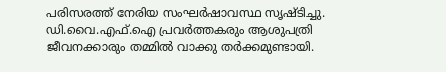പരിസരത്ത് നേരിയ സംഘര്‍ഷാവസ്ഥ സൃഷ്ടിച്ചു.
ഡി.വൈ.എഫ്.ഐ പ്രവര്‍ത്തകരും ആശുപത്രി ജീവനക്കാരും തമ്മില്‍ വാക്കു തര്‍ക്കമുണ്ടായി.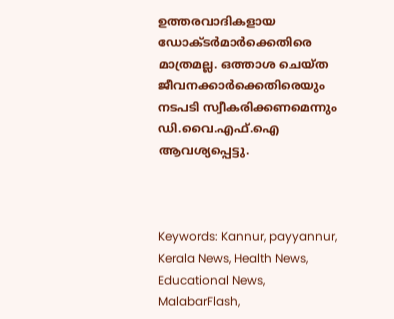ഉത്തരവാദികളായ ഡോക്ടര്‍മാര്‍ക്കെതിരെ മാത്രമല്ല. ഒത്താശ ചെയ്ത ജീവനക്കാര്‍ക്കെതിരെയും നടപടി സ്വീകരിക്കണമെന്നും ഡി.വൈ.എഫ്.ഐ ആവശ്യപ്പെട്ടു.



Keywords: Kannur, payyannur, Kerala News, Health News, Educational News, MalabarFlash,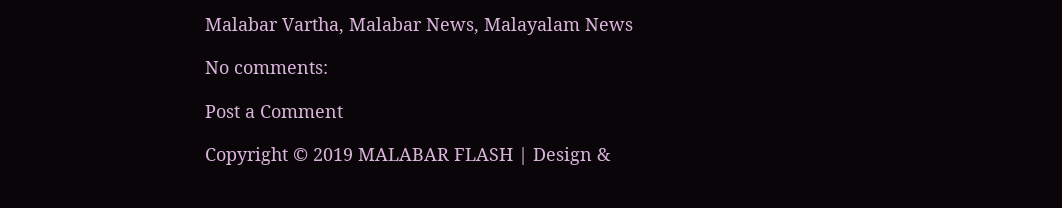Malabar Vartha, Malabar News, Malayalam News

No comments:

Post a Comment

Copyright © 2019 MALABAR FLASH | Design &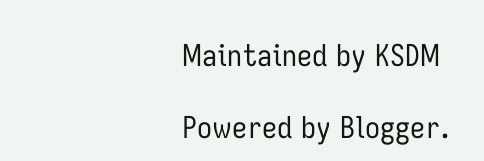Maintained by KSDM

Powered by Blogger.